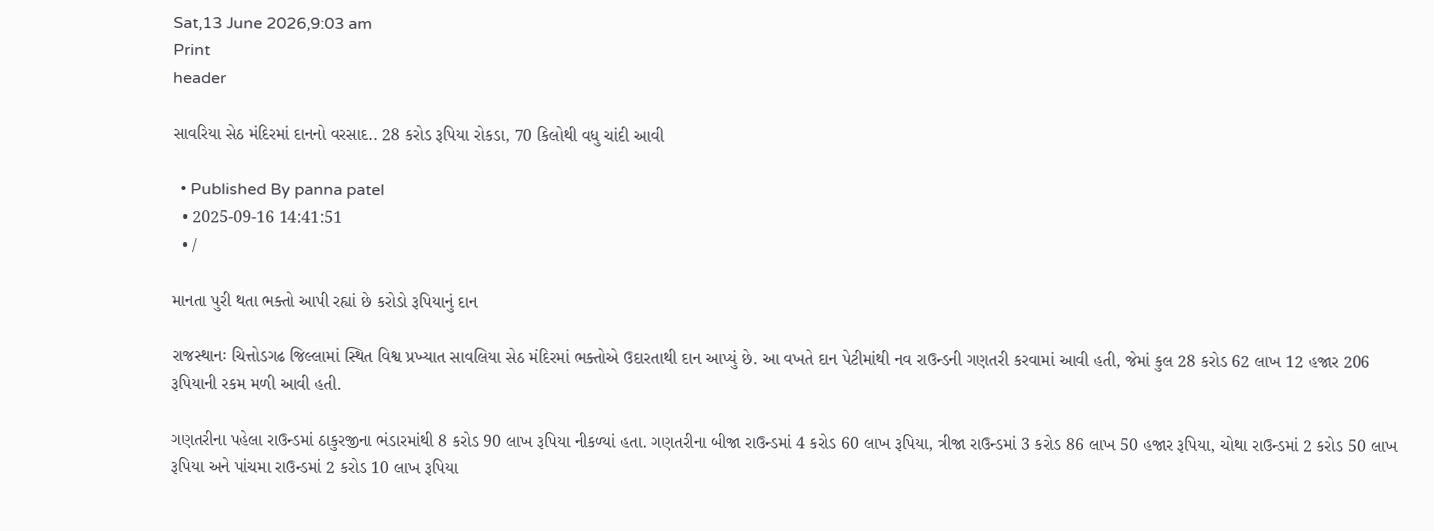Sat,13 June 2026,9:03 am
Print
header

સાવરિયા સેઠ મંદિરમાં દાનનો વરસાદ.. 28 કરોડ રૂપિયા રોકડા, 70 કિલોથી વધુ ચાંદી આવી

  • Published By panna patel
  • 2025-09-16 14:41:51
  • /

માનતા પુરી થતા ભક્તો આપી રહ્યાં છે કરોડો રૂપિયાનું દાન

રાજસ્થાનઃ ચિત્તોડગઢ જિલ્લામાં સ્થિત વિશ્વ પ્રખ્યાત સાવલિયા સેઠ મંદિરમાં ભક્તોએ ઉદારતાથી દાન આપ્યું છે. આ વખતે દાન પેટીમાંથી નવ રાઉન્ડની ગણતરી કરવામાં આવી હતી, જેમાં કુલ 28 કરોડ 62 લાખ 12 હજાર 206 રૂપિયાની રકમ મળી આવી હતી.

ગણતરીના પહેલા રાઉન્ડમાં ઠાકુરજીના ભંડારમાંથી 8 કરોડ 90 લાખ રૂપિયા નીકળ્યાં હતા. ગણતરીના બીજા રાઉન્ડમાં 4 કરોડ 60 લાખ રૂપિયા, ત્રીજા રાઉન્ડમાં 3 કરોડ 86 લાખ 50 હજાર રૂપિયા, ચોથા રાઉન્ડમાં 2 કરોડ 50 લાખ રૂપિયા અને પાંચમા રાઉન્ડમાં 2 કરોડ 10 લાખ રૂપિયા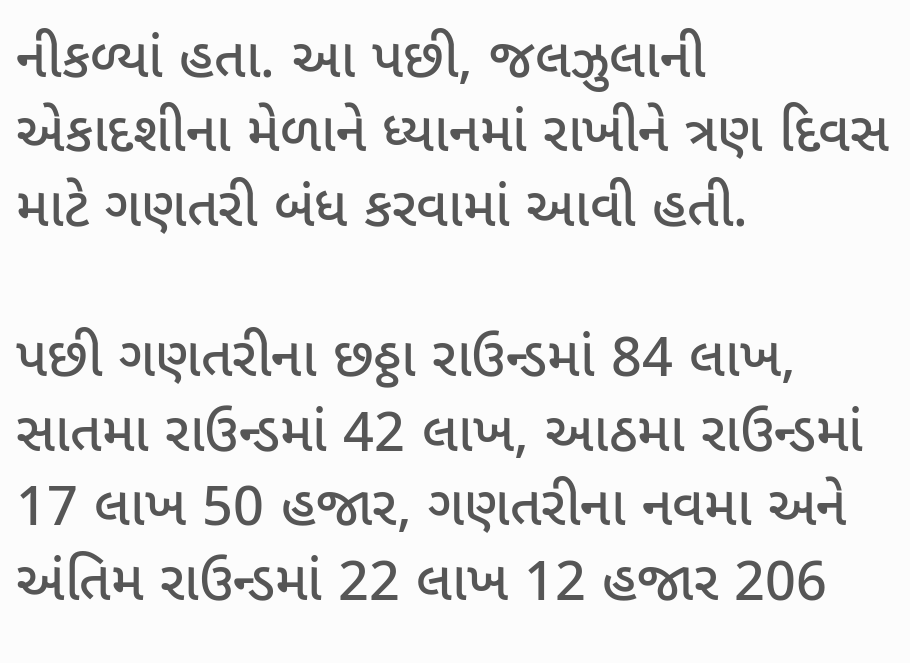નીકળ્યાં હતા. આ પછી, જલઝુલાની એકાદશીના મેળાને ધ્યાનમાં રાખીને ત્રણ દિવસ માટે ગણતરી બંધ કરવામાં આવી હતી.

પછી ગણતરીના છઠ્ઠા રાઉન્ડમાં 84 લાખ, સાતમા રાઉન્ડમાં 42 લાખ, આઠમા રાઉન્ડમાં 17 લાખ 50 હજાર, ગણતરીના નવમા અને અંતિમ રાઉન્ડમાં 22 લાખ 12 હજાર 206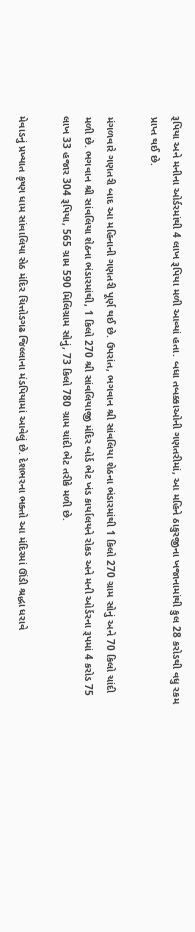રૂપિયા અને મનીના ઓર્ડરમાંથી 4 લાખ રૂપિયા મળી આવ્યાં હતા. બધા તબક્કાઓની ગણતરીમાં, આ મહિને ઠાકુરજીના ખજાનામાંથી કુલ 28 કરોડથી વધુ રકમ પ્રાપ્ત થઈ છે.

મંગળવારે ગણતરી બાદ આ મહિનાની ગણતરી પૂર્ણ થઈ છે. ઉપરાંત, ભગવાન શ્રી સાંવલિયા શેઠના ભંડારમાંથી 1 કિલો 270 ગ્રામ સોનું અને 70 કિલો ચાંદી મળી છે. ભગવાન શ્રી સાંવલિયા શેઠના ભંડારમાંથી, 1 કિલો 270 શ્રી સાંવલિયાજી મંદિર બોર્ડ ભેટ ખંડ કાર્યાલયને રોકડ અને મની ઓર્ડરના રૂપમાં 4 કરોડ 75 લાખ 33 હજાર 304 રૂપિયા, 565 ગ્રામ 590 મિલિગ્રામ સોનું, 73 કિલો 780 ગ્રામ ચાંદી ભેટ તરીકે મળી છે.

મેવાડનું પ્રખ્યાત કૃષ્ણ ધામ સાંવાલિયા સેઠ મંદિર ચિત્તોડગઢ જિલ્લાના મંડપિયામાં આવેલું છે. દેશભરના ભક્તો આ મંદિરમાં ઊંડી શ્રદ્ધા ધરાવે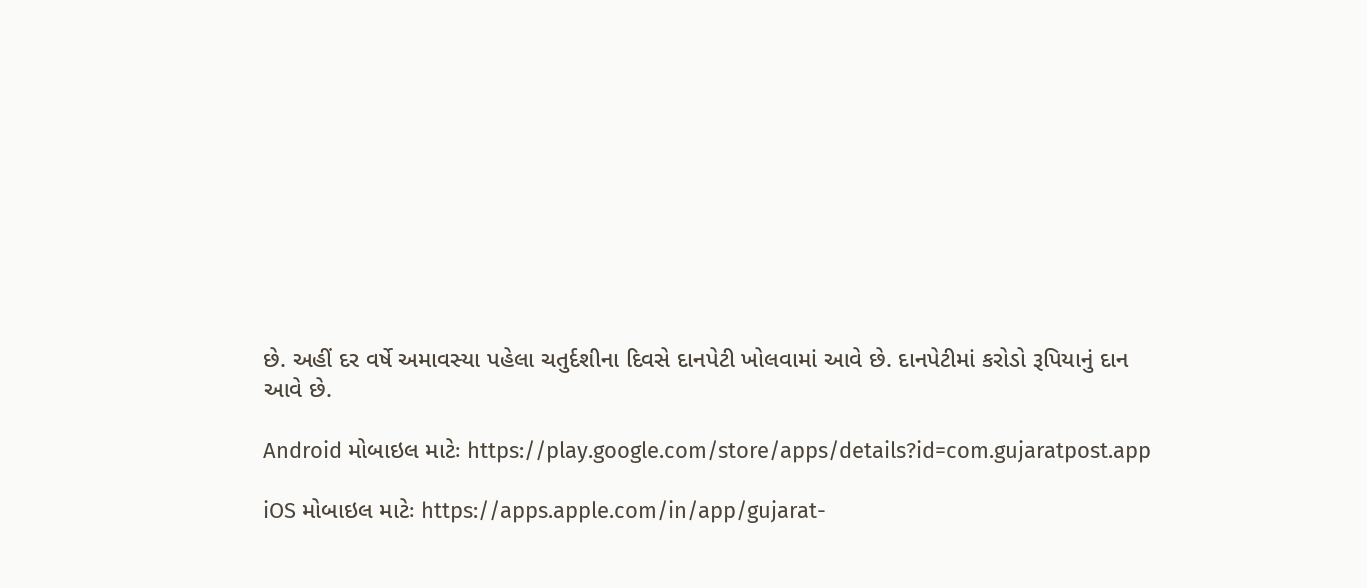છે. અહીં દર વર્ષે અમાવસ્યા પહેલા ચતુર્દશીના દિવસે દાનપેટી ખોલવામાં આવે છે. દાનપેટીમાં કરોડો રૂપિયાનું દાન આવે છે.

Android મોબાઇલ માટેઃ https://play.google.com/store/apps/details?id=com.gujaratpost.app

iOS મોબાઇલ માટેઃ https://apps.apple.com/in/app/gujarat-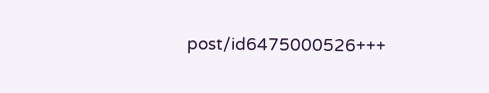post/id6475000526+++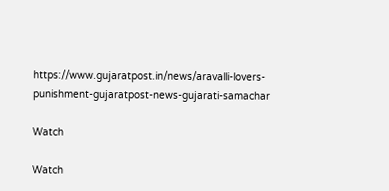https://www.gujaratpost.in/news/aravalli-lovers-punishment-gujaratpost-news-gujarati-samachar

Watch

Watch